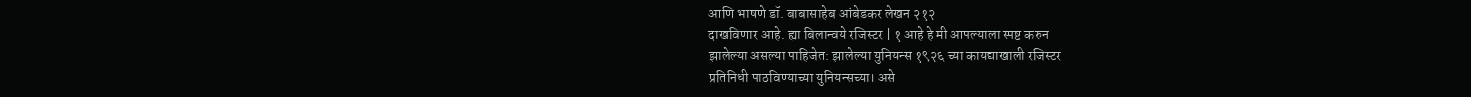आणि भाषणे डॉ. बाबासाहेब आंबेडकर लेखन २१२
दाखविणार आहे. ह्या बिलान्वये रजिस्टर | १ आहे हे मी आपल्याला स्पष्ट करुन
झालेल्या असल्या पाहिजेत: झालेल्या युनियन्स १९२६ च्या कायद्याखाली रजिस्टर
प्रतिनिधी पाठविण्याच्या युनियन्सच्या। असे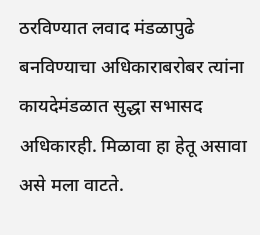ठरविण्यात लवाद मंडळापुढे
बनविण्याचा अधिकाराबरोबर त्यांना कायदेमंडळात सुद्धा सभासद अधिकारही. मिळावा हा हेतू असावा असे मला वाटते.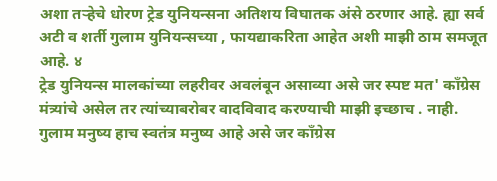अशा तऱ्हेचे धोरण ट्रेड युनियन्सना अतिशय विघातक अंसे ठरणार आहे. ह्या सर्व अटी व शर्ती गुलाम युनियन्सच्या , फायद्याकरिता आहेत अशी माझी ठाम समजूत आहे. ४
ट्रेड युनियन्स मालकांच्या लहरीवर अवलंबून असाव्या असे जर स्पष्ट मत' काँग्रेस मंत्र्यांचे असेल तर त्यांच्याबरोबर वादविवाद करण्याची माझी इच्छाच . नाही. गुलाम मनुष्य हाच स्वतंत्र मनुष्य आहे असे जर काँग्रेस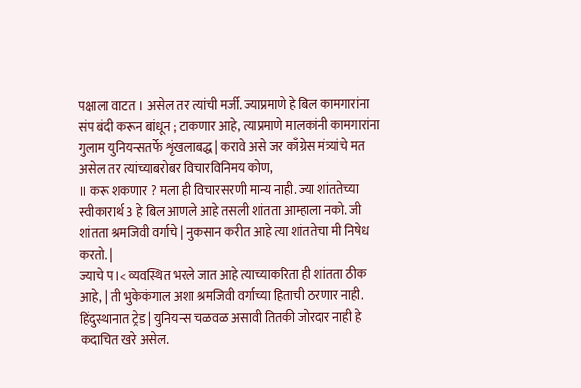पक्षाला वाटत । असेल तर त्यांची मर्जी. ज्याप्रमाणे हे बिल कामगारांना संप बंदी करून बांधून ; टाकणार आहे, त्याप्रमाणे मालकांनी कामगारांना गुलाम युनियन्सतर्फे शृंखलाबद्ध | करावे असे जर काँग्रेस मंत्र्यांचे मत असेल तर त्यांच्याबरोबर विचारविनिमय कोण,
॥ करू शकणार ? मला ही विचारसरणी मान्य नाही. ज्या शांततेच्या स्वीकारार्थ 3 हे बिल आणले आहे तसली शांतता आम्हाला नको. जी शांतता श्रमजिवी वर्गाचे | नुकसान करीत आहे त्या शांततेचा मी निषेध करतो. |
ज्याचे प।< व्यवस्थित भरले जात आहे त्याच्याकरिता ही शांतता ठीक आहे, | ती भुकेकंगाल अशा श्रमजिवी वर्गाच्या हिताची ठरणार नाही. हिंदुस्थानात ट्रेड | युनियन्स चळवळ असावी तितकी जोरदार नाही हे कदाचित खरे असेल.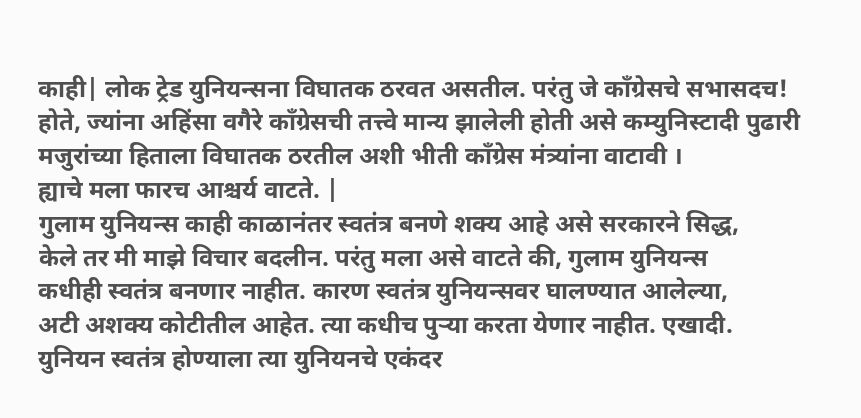काही| लोक ट्रेड युनियन्सना विघातक ठरवत असतील. परंतु जे काँग्रेसचे सभासदच!
होते, ज्यांना अहिंसा वगैरे काँग्रेसची तत्त्वे मान्य झालेली होती असे कम्युनिस्टादी पुढारी मजुरांच्या हिताला विघातक ठरतील अशी भीती काँग्रेस मंत्र्यांना वाटावी ।
ह्याचे मला फारच आश्चर्य वाटते. |
गुलाम युनियन्स काही काळानंतर स्वतंत्र बनणे शक्य आहे असे सरकारने सिद्ध,
केले तर मी माझे विचार बदलीन. परंतु मला असे वाटते की, गुलाम युनियन्स
कधीही स्वतंत्र बनणार नाहीत. कारण स्वतंत्र युनियन्सवर घालण्यात आलेल्या,
अटी अशक्य कोटीतील आहेत. त्या कधीच पुऱ्या करता येणार नाहीत. एखादी.
युनियन स्वतंत्र होण्याला त्या युनियनचे एकंदर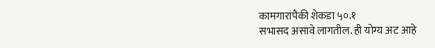कामगारांपैकी शेकडा ५०.१
सभासद असावे लागतील. ही योग्य अट आहे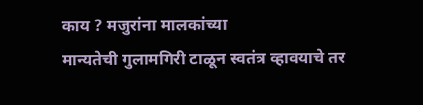काय ? मजुरांना मालकांच्या
मान्यतेची गुलामगिरी टाळून स्वतंत्र व्हावयाचे तर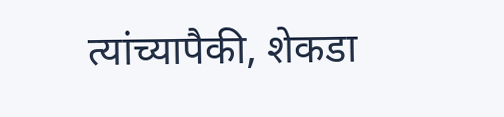त्यांच्यापैकी, शेकडा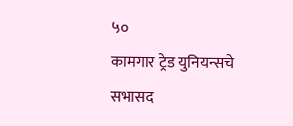५०
कामगार ट्रेड युनियन्सचे सभासद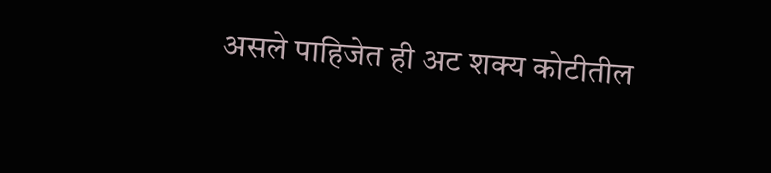असले पाहिजेत ही अट शक्य कोटीतील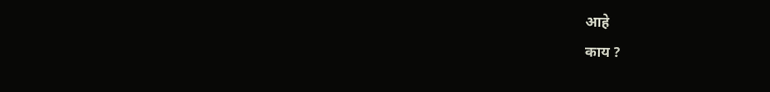आहे
काय ?